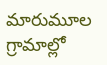మారుమూల గ్రామాల్లో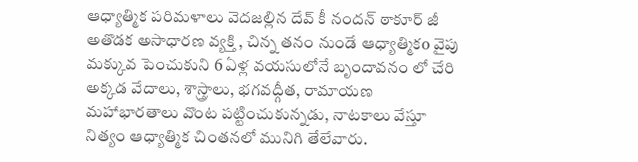ఆధ్యాత్మిక పరిమళాలు వెదజల్లిన దేవ్ కీ నందన్ ఠాకూర్ జీ
అతొడక అసాధారణ వ్యక్తి , చిన్న తనం నుండే ఆధ్యాత్మికo వైపు మక్కువ పెంచుకుని 6 ఏళ్ల వయసులోనే బృందావనం లో చేరి అక్కడ వేదాలు, శాస్త్రాలు, భగవద్గీత, రామాయణ మహాభారతాలు వొంట పట్టించుకున్నడు, నాటకాలు వేస్తూ నిత్యం ఆధ్యాత్మిక చింతనలో మునిగి తేలేవారు.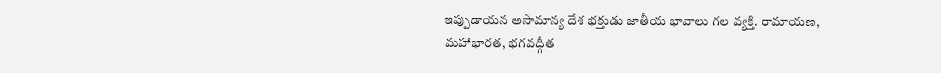ఇప్పుడాయన అసామాన్య దేశ భక్తుడు జాతీయ భావాలు గల వ్యక్తి. రామాయణ, మహాభారత, భగవద్గీత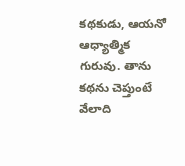కథకుడు, ఆయనో ఆధ్యాత్మిక గురువు. తాను కథను చెప్తుంటే వేలాది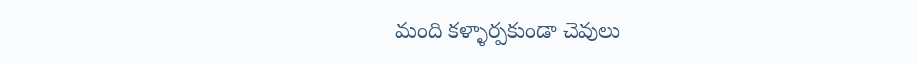మంది కళ్ళార్పకుండా చెవులు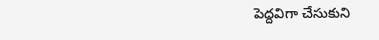పెద్దవిగా చేసుకుని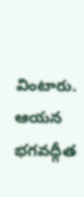వింటారు. ఆయన భగవద్గీత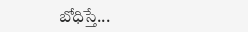బోధిస్తే...